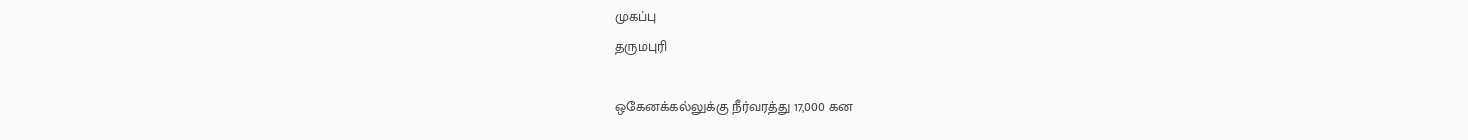முகப்பு
தருமபுரி

ஒகேனக்கல்லுக்கு நீர்வரத்து 17,000 கன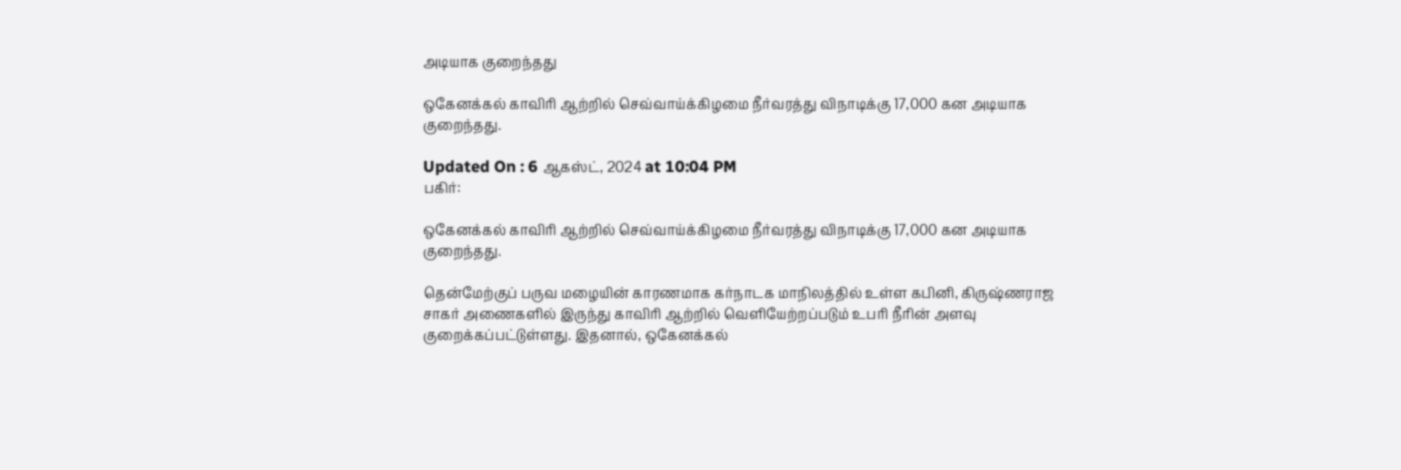அடியாக குறைந்தது

ஒகேனக்கல் காவிரி ஆற்றில் செவ்வாய்க்கிழமை நீர்வரத்து விநாடிக்கு 17,000 கன அடியாக குறைந்தது.

Updated On : 6 ஆகஸ்ட், 2024 at 10:04 PM
பகிர்:

ஒகேனக்கல் காவிரி ஆற்றில் செவ்வாய்க்கிழமை நீர்வரத்து விநாடிக்கு 17,000 கன அடியாக குறைந்தது.

தென்மேற்குப் பருவ மழையின் காரணமாக கர்நாடக மாநிலத்தில் உள்ள கபினி, கிருஷ்ணராஜ சாகர் அணைகளில் இருந்து காவிரி ஆற்றில் வெளியேற்றப்படும் உபரி நீரின் அளவு குறைக்கப்பட்டுள்ளது. இதனால், ஒகேனக்கல்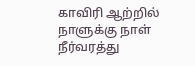காவிரி ஆற்றில் நாளுக்கு நாள் நீர்வரத்து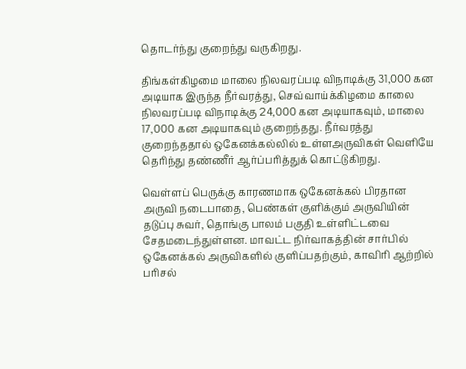தொடர்ந்து குறைந்து வருகிறது.

திங்கள்கிழமை மாலை நிலவரப்படி விநாடிக்கு 31,000 கன அடியாக இருந்த நீர்வரத்து, செவ்வாய்க்கிழமை காலை நிலவரப்படி விநாடிக்கு 24,000 கன அடியாகவும், மாலை 17,000 கன அடியாகவும் குறைந்தது. நீர்வரத்து குறைந்ததால் ஒகேனக்கல்லில் உள்ளஅருவிகள் வெளியே தெரிந்து தண்ணீர் ஆர்ப்பரித்துக் கொட்டுகிறது.

வெள்ளப் பெருக்கு காரணமாக ஒகேனக்கல் பிரதான அருவி நடைபாதை, பெண்கள் குளிக்கும் அருவியின் தடுப்பு சுவர், தொங்கு பாலம் பகுதி உள்ளிட்டவை சேதமடைந்துள்ளன. மாவட்ட நிர்வாகத்தின் சார்பில் ஒகேனக்கல் அருவிகளில் குளிப்பதற்கும், காவிரி ஆற்றில் பரிசல்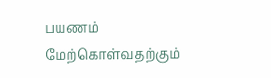பயணம் மேற்கொள்வதற்கும்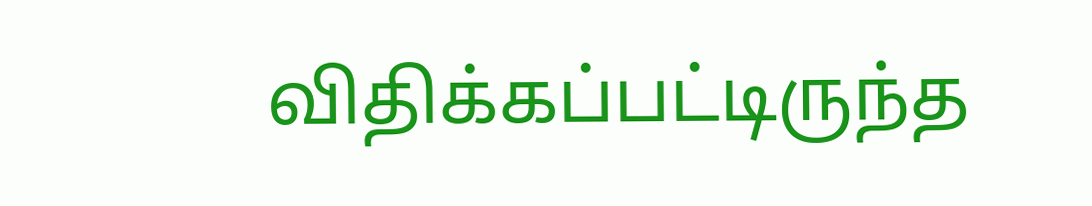விதிக்கப்பட்டிருந்த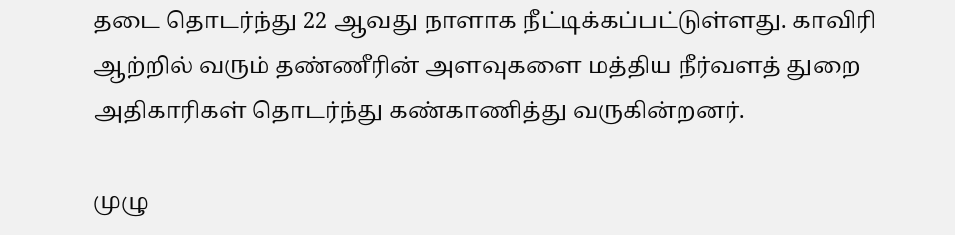தடை தொடர்ந்து 22 ஆவது நாளாக நீட்டிக்கப்பட்டுள்ளது. காவிரி ஆற்றில் வரும் தண்ணீரின் அளவுகளை மத்திய நீர்வளத் துறை அதிகாரிகள் தொடர்ந்து கண்காணித்து வருகின்றனர்.

முழு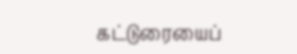கட்டுரையைப்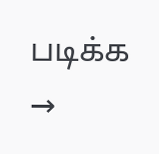படிக்க →